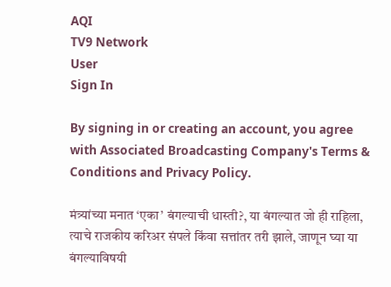AQI
TV9 Network
User
Sign In

By signing in or creating an account, you agree with Associated Broadcasting Company's Terms & Conditions and Privacy Policy.

मंत्र्यांच्या मनात ‘एका’ बंगल्याची धास्ती?, या बंगल्यात जो ही राहिला, त्याचे राजकीय करिअर संपले किंवा सत्तांतर तरी झाले, जाणून घ्या या बंगल्याविषयी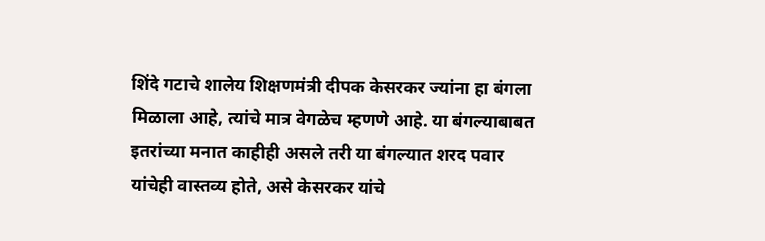शिंदे गटाचे शालेय शिक्षणमंत्री दीपक केसरकर ज्यांना हा बंगला मिळाला आहे, त्यांचे मात्र वेगळेच म्हणणे आहे. या बंगल्याबाबत इतरांच्या मनात काहीही असले तरी या बंगल्यात शरद पवार यांचेही वास्तव्य होते, असे केसरकर यांचे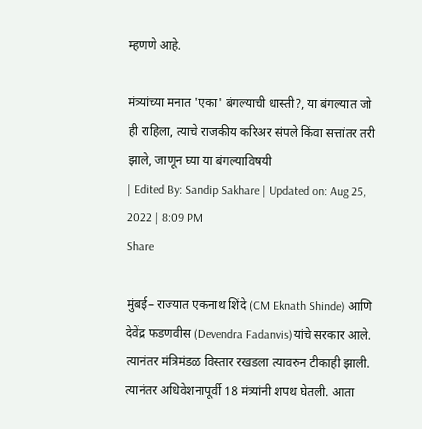म्हणणे आहे.

मंत्र्यांच्या मनात 'एका' बंगल्याची धास्ती?, या बंगल्यात जो ही राहिला, त्याचे राजकीय करिअर संपले किंवा सत्तांतर तरी झाले, जाणून घ्या या बंगल्याविषयी
| Edited By: Sandip Sakhare | Updated on: Aug 25, 2022 | 8:09 PM
Share

मुंबई– राज्यात एकनाथ शिंदे (CM Eknath Shinde) आणि देवेंद्र फडणवीस (Devendra Fadanvis)यांचे सरकार आले. त्यानंतर मंत्रिमंडळ विस्तार रखडला त्यावरुन टीकाही झाली. त्यानंतर अधिवेशनापूर्वी 18 मंत्र्यांनी शपथ घेतली. आता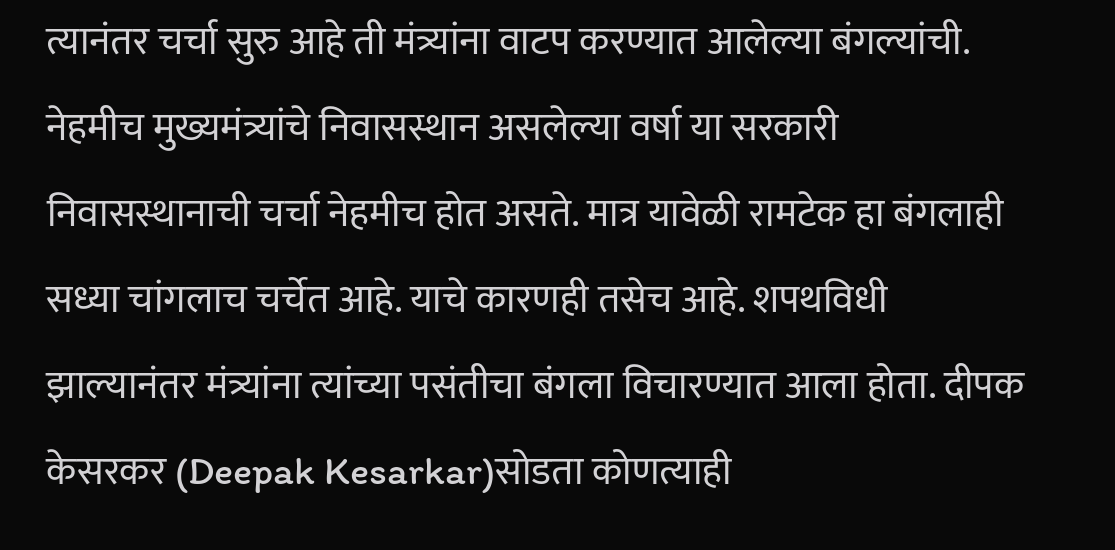त्यानंतर चर्चा सुरु आहे ती मंत्र्यांना वाटप करण्यात आलेल्या बंगल्यांची. नेहमीच मुख्यमंत्र्यांचे निवासस्थान असलेल्या वर्षा या सरकारी निवासस्थानाची चर्चा नेहमीच होत असते. मात्र यावेळी रामटेक हा बंगलाही सध्या चांगलाच चर्चेत आहे. याचे कारणही तसेच आहे. शपथविधी झाल्यानंतर मंत्र्यांना त्यांच्या पसंतीचा बंगला विचारण्यात आला होता. दीपक केसरकर (Deepak Kesarkar)सोडता कोणत्याही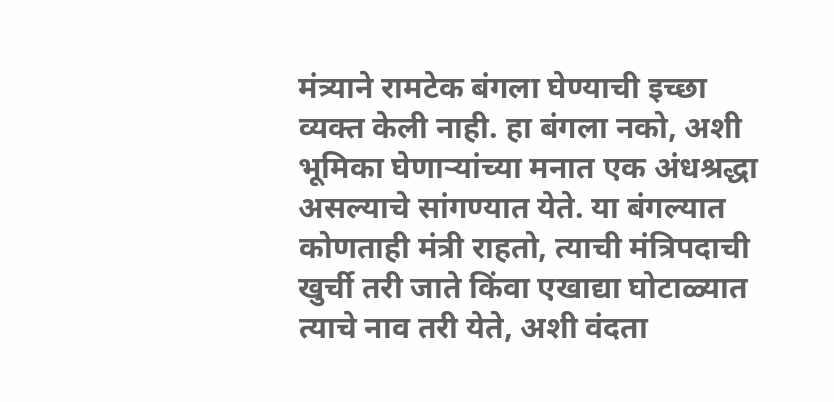मंत्र्याने रामटेक बंगला घेण्याची इच्छा व्यक्त केली नाही. हा बंगला नको, अशी भूमिका घेणाऱ्यांच्या मनात एक अंधश्रद्धा असल्याचे सांगण्यात येते. या बंगल्यात कोणताही मंत्री राहतो, त्याची मंत्रिपदाची खुर्ची तरी जाते किंवा एखाद्या घोटाळ्यात त्याचे नाव तरी येते, अशी वंदता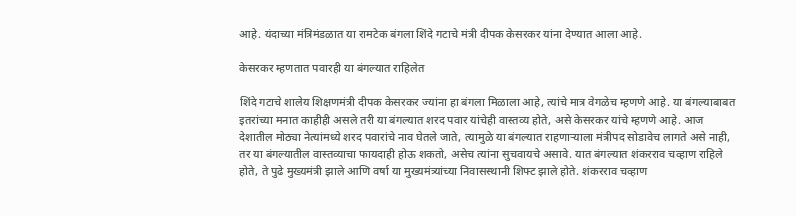आहे. यंदाच्या मंत्रिमंडळात या रामटेक बंगला शिंदे गटाचे मंत्री दीपक केसरकर यांना देण्यात आला आहे.

केसरकर म्हणतात पवारही या बंगल्यात राहिलेत

शिंदे गटाचे शालेय शिक्षणमंत्री दीपक केसरकर ज्यांना हा बंगला मिळाला आहे, त्यांचे मात्र वेगळेच म्हणणे आहे. या बंगल्याबाबत इतरांच्या मनात काहीही असले तरी या बंगल्यात शरद पवार यांचेही वास्तव्य होते, असे केसरकर यांचे म्हणणे आहे. आज देशातील मोठ्या नेत्यांमध्ये शरद पवारांचे नाव घेतले जाते, त्यामुळे या बंगल्यात राहणाऱ्याला मंत्रीपद सोडावेच लागते असे नाही, तर या बंगल्यातील वास्तव्याचा फायदाही होऊ शकतो, असेच त्यांना सुचवायचे असावे. यात बंगल्यात शंकरराव चव्हाण राहिले होते, ते पुढे मुख्यमंत्री झाले आणि वर्षा या मुख्यमंत्र्यांच्या निवासस्थानी शिफ्ट झाले होते. शंकरराव चव्हाण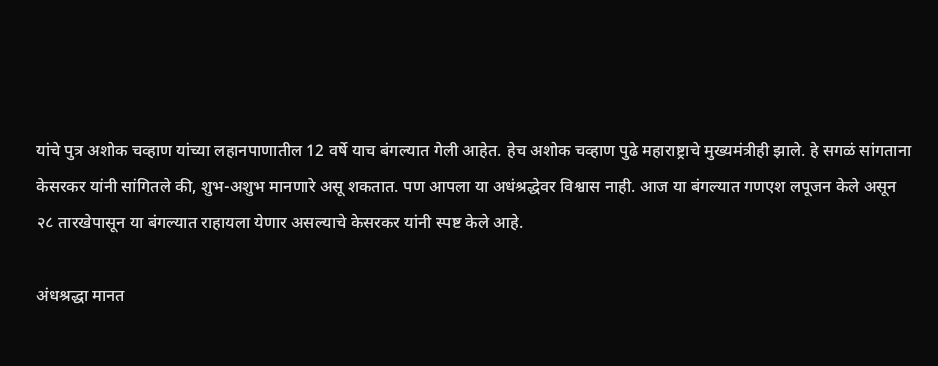यांचे पुत्र अशोक चव्हाण यांच्या लहानपाणातील 12 वर्षे याच बंगल्यात गेली आहेत. हेच अशोक चव्हाण पुढे महाराष्ट्राचे मुख्यमंत्रीही झाले. हे सगळं सांगताना केसरकर यांनी सांगितले की, शुभ-अशुभ मानणारे असू शकतात. पण आपला या अधंश्रद्धेवर विश्वास नाही. आज या बंगल्यात गणएश लपूजन केले असून २८ तारखेपासून या बंगल्यात राहायला येणार असल्याचे केसरकर यांनी स्पष्ट केले आहे.

अंधश्रद्धा मानत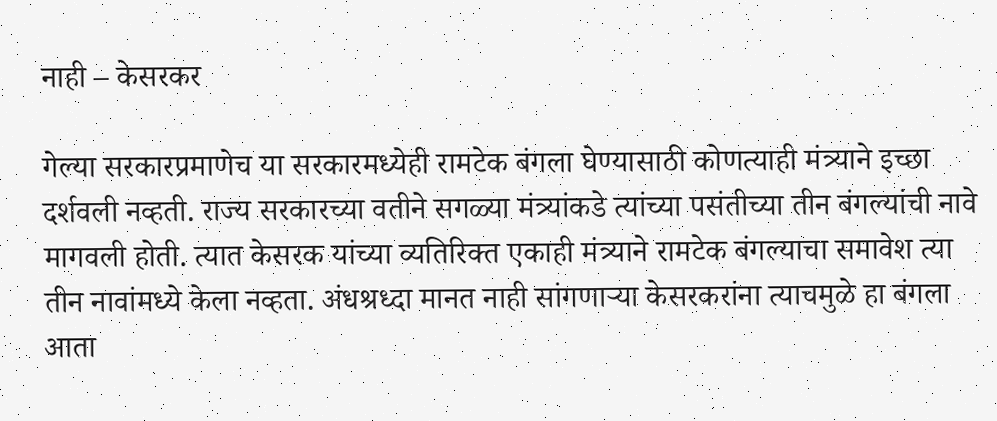नाही – केसरकर

गेल्या सरकारप्रमाणेच या सरकारमध्येही रामटेक बंगला घेण्यासाठी कोणत्याही मंत्र्याने इच्छा दर्शवली नव्हती. राज्य सरकारच्या वतीने सगळ्या मंत्र्यांकडे त्यांच्या पसंतीच्या तीन बंगल्यांची नावे मागवली होती. त्यात केसरक यांच्या व्यतिरिक्त एकाही मंत्र्याने रामटेक बंगल्याचा समावेश त्या तीन नावांमध्ये केला नव्हता. अंधश्रध्दा मानत नाही सांगणाऱ्या केसरकरांना त्याचमुळे हा बंगला आता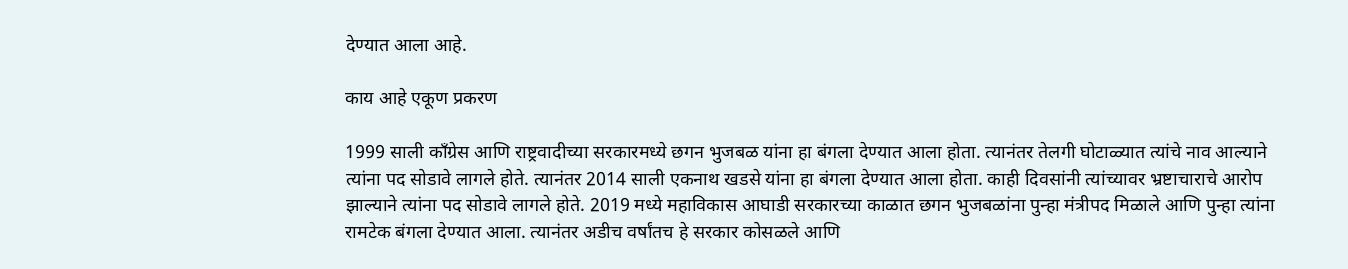देण्यात आला आहे.

काय आहे एकूण प्रकरण

1999 साली काँग्रेस आणि राष्ट्रवादीच्या सरकारमध्ये छगन भुजबळ यांना हा बंगला देण्यात आला होता. त्यानंतर तेलगी घोटाळ्यात त्यांचे नाव आल्याने त्यांना पद सोडावे लागले होते. त्यानंतर 2014 साली एकनाथ खडसे यांना हा बंगला देण्यात आला होता. काही दिवसांनी त्यांच्यावर भ्रष्टाचाराचे आरोप झाल्याने त्यांना पद सोडावे लागले होते. 2019 मध्ये महाविकास आघाडी सरकारच्या काळात छगन भुजबळांना पुन्हा मंत्रीपद मिळाले आणि पुन्हा त्यांना रामटेक बंगला देण्यात आला. त्यानंतर अडीच वर्षांतच हे सरकार कोसळले आणि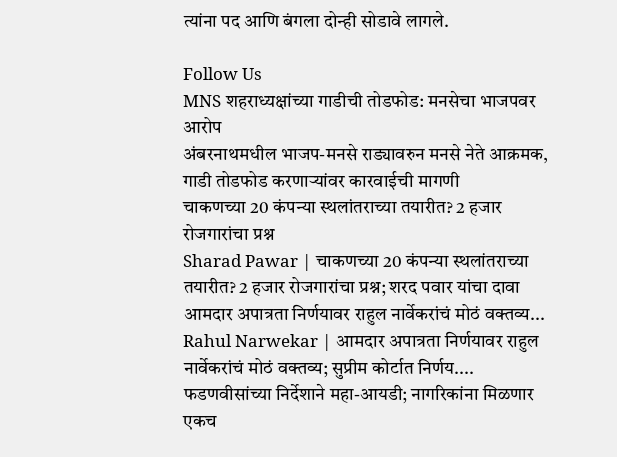त्यांना पद आणि बंगला दोन्ही सोडावे लागले.

Follow Us
MNS शहराध्यक्षांच्या गाडीची तोडफोड: मनसेचा भाजपवर आरोप
अंबरनाथमधील भाजप-मनसे राड्यावरुन मनसे नेते आक्रमक, गाडी तोडफोड करणाऱ्यांवर कारवाईची मागणी
चाकणच्या 20 कंपन्या स्थलांतराच्या तयारीत? 2 हजार रोजगारांचा प्रश्न
Sharad Pawar | चाकणच्या 20 कंपन्या स्थलांतराच्या तयारीत? 2 हजार रोजगारांचा प्रश्न; शरद पवार यांचा दावा
आमदार अपात्रता निर्णयावर राहुल नार्वेकरांचं मोठं वक्तव्य...
Rahul Narwekar | आमदार अपात्रता निर्णयावर राहुल नार्वेकरांचं मोठं वक्तव्य; सुप्रीम कोर्टात निर्णय....
फडणवीसांच्या निर्देशाने महा-आयडी; नागरिकांना मिळणार एकच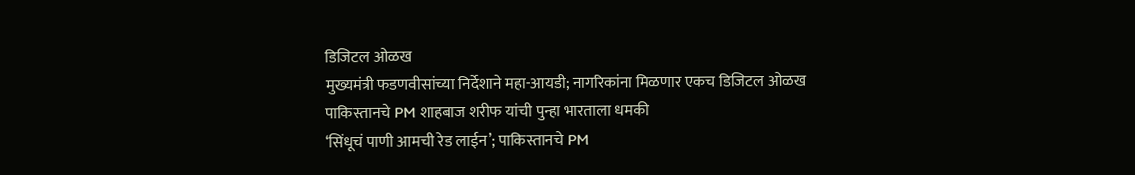डिजिटल ओळख
मुख्यमंत्री फडणवीसांच्या निर्देशाने महा-आयडी; नागरिकांना मिळणार एकच डिजिटल ओळख
पाकिस्तानचे PM शाहबाज शरीफ यांची पुन्हा भारताला धमकी
‘सिंधूचं पाणी आमची रेड लाईन’; पाकिस्तानचे PM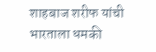शाहबाज शरीफ यांची भारताला धमकी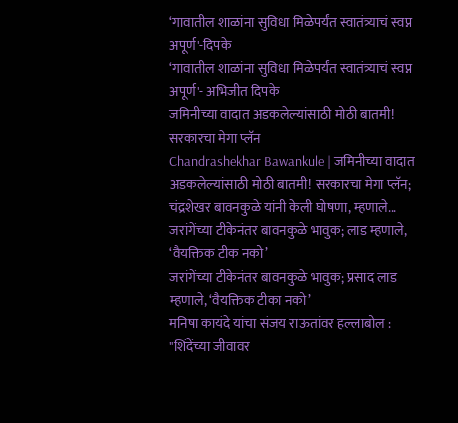‘गावातील शाळांना सुविधा मिळेपर्यंत स्वातंत्र्याचं स्वप्न अपूर्ण'-दिपके
‘गावातील शाळांना सुविधा मिळेपर्यंत स्वातंत्र्याचं स्वप्न अपूर्ण'- अभिजीत दिपके
जमिनीच्या वादात अडकलेल्यांसाठी मोठी बातमी! सरकारचा मेगा प्लॅन
Chandrashekhar Bawankule | जमिनीच्या वादात अडकलेल्यांसाठी मोठी बातमी! सरकारचा मेगा प्लॅन; चंद्रशेखर बावनकुळे यांनी केली घोषणा, म्हणाले...
जरांगेंच्या टीकेनंतर बावनकुळे भावुक; लाड म्हणाले, ‘वैयक्तिक टीक नको’
जरांगेंच्या टीकेनंतर बावनकुळे भावुक; प्रसाद लाड म्हणाले, ‘वैयक्तिक टीका नको’
मनिषा कायंदे यांचा संजय राऊतांवर हल्लाबोल : "शिंदेंच्या जीवावर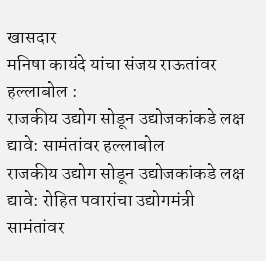खासदार
मनिषा कायंदे यांचा संजय राऊतांवर हल्लाबोल :
राजकीय उद्योग सोडून उद्योजकांकडे लक्ष द्यावे: सामंतांवर हल्लाबोल
राजकीय उद्योग सोडून उद्योजकांकडे लक्ष द्यावे: रोहित पवारांचा उद्योगमंत्री सामंतांवर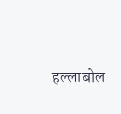हल्लाबोल